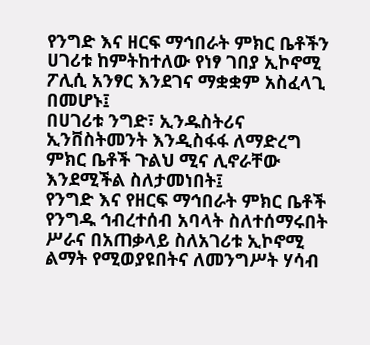የንግድ እና ዘርፍ ማኅበራት ምክር ቤቶችን ሀገሪቱ ከምትከተለው የነፃ ገበያ ኢኮኖሚ ፖሊሲ አንፃር እንደገና ማቋቋም አስፈላጊ በመሆኑ፤
በሀገሪቱ ንግድ፣ ኢንዱስትሪና ኢንቨስትመንት እንዲስፋፋ ለማድረግ ምክር ቤቶች ጉልህ ሚና ሊኖራቸው እንደሚችል ስለታመነበት፤
የንግድ እና የዘርፍ ማኅበራት ምክር ቤቶች የንግዱ ኅብረተሰብ አባላት ስለተሰማሩበት ሥራና በአጠቃላይ ስለአገሪቱ ኢኮኖሚ ልማት የሚወያዩበትና ለመንግሥት ሃሳብ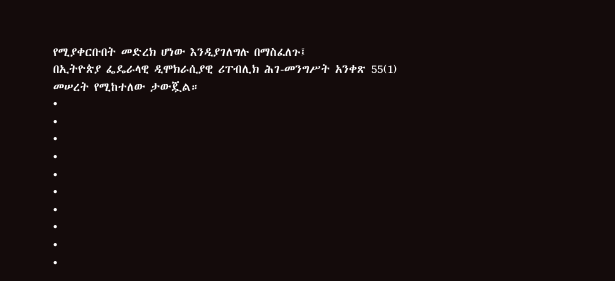የሚያቀርቡበት መድረክ ሆነው እንዲያገለግሉ በማስፈለጉ፤
በኢትዮጵያ ፌዴራላዊ ዲሞክራሲያዊ ሪፐብሊክ ሕገ-መንግሥት አንቀጽ 55(1) መሠረት የሚከተለው ታውጇል።
•
•
•
•
•
•
•
•
•
•